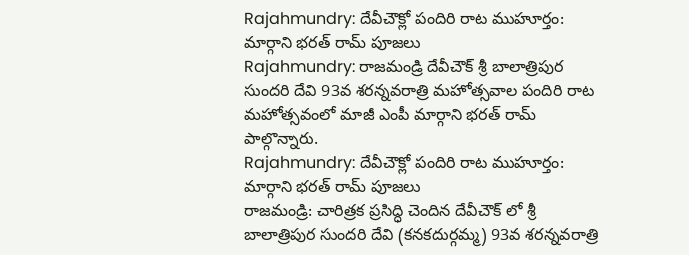Rajahmundry: దేవీచౌక్లో పందిరి రాట ముహూర్తం: మార్గాని భరత్ రామ్ పూజలు
Rajahmundry: రాజమండ్రి దేవీచౌక్ శ్రీ బాలాత్రిపుర సుందరి దేవి 93వ శరన్నవరాత్రి మహోత్సవాల పందిరి రాట మహోత్సవంలో మాజీ ఎంపీ మార్గాని భరత్ రామ్ పాల్గొన్నారు.
Rajahmundry: దేవీచౌక్లో పందిరి రాట ముహూర్తం: మార్గాని భరత్ రామ్ పూజలు
రాజమండ్రి: చారిత్రక ప్రసిద్ధి చెందిన దేవీచౌక్ లో శ్రీ బాలాత్రిపుర సుందరి దేవి (కనకదుర్గమ్మ) 93వ శరన్నవరాత్రి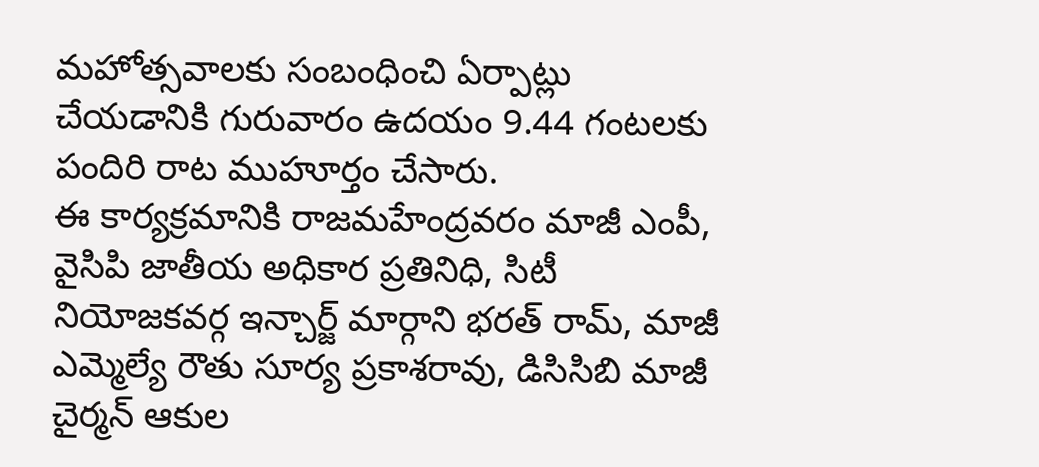మహోత్సవాలకు సంబంధించి ఏర్పాట్లు చేయడానికి గురువారం ఉదయం 9.44 గంటలకు పందిరి రాట ముహూర్తం చేసారు.
ఈ కార్యక్రమానికి రాజమహేంద్రవరం మాజీ ఎంపీ, వైసిపి జాతీయ అధికార ప్రతినిధి, సిటీ నియోజకవర్గ ఇన్చార్జ్ మార్గాని భరత్ రామ్, మాజీ ఎమ్మెల్యే రౌతు సూర్య ప్రకాశరావు, డిసిసిబి మాజీ చైర్మన్ ఆకుల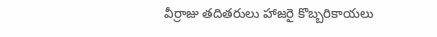వీర్రాజు తదితరులు హాజరై కొబ్బరికాయలు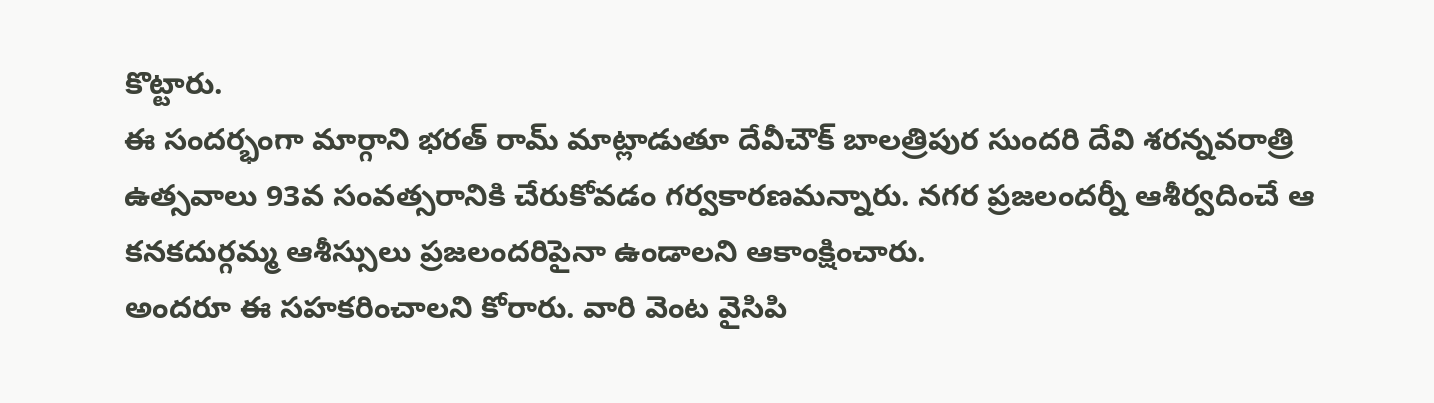కొట్టారు.
ఈ సందర్భంగా మార్గాని భరత్ రామ్ మాట్లాడుతూ దేవీచౌక్ బాలత్రిపుర సుందరి దేవి శరన్నవరాత్రి ఉత్సవాలు 93వ సంవత్సరానికి చేరుకోవడం గర్వకారణమన్నారు. నగర ప్రజలందర్నీ ఆశీర్వదించే ఆ కనకదుర్గమ్మ ఆశీస్సులు ప్రజలందరిపైనా ఉండాలని ఆకాంక్షించారు.
అందరూ ఈ సహకరించాలని కోరారు. వారి వెంట వైసిపి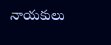నాయకులు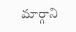మార్గాని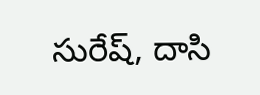సురేష్, దాసి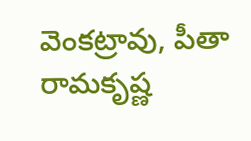వెంకట్రావు, పీతా రామకృష్ణ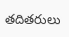తదితరులు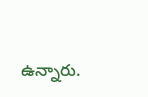ఉన్నారు.